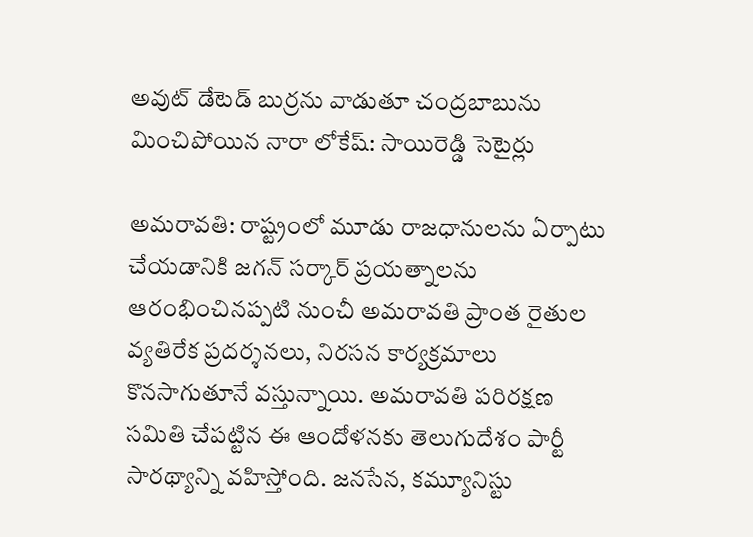అవుట్ డేటెడ్ బుర్రను వాడుతూ చంద్రబాబును మించిపోయిన నారా లోకేష్: సాయిరెడ్డి సెటైర్లు

అమరావతి: రాష్ట్రంలో మూడు రాజధానులను ఏర్పాటు చేయడానికి జగన్ సర్కార్ ప్రయత్నాలను ఆరంభించినప్పటి నుంచీ అమరావతి ప్రాంత రైతుల వ్యతిరేక ప్రదర్శనలు, నిరసన కార్యక్రమాలు కొనసాగుతూనే వస్తున్నాయి. అమరావతి పరిరక్షణ సమితి చేపట్టిన ఈ ఆందోళనకు తెలుగుదేశం పార్టీ సారథ్యాన్ని వహిస్తోంది. జనసేన, కమ్యూనిస్టు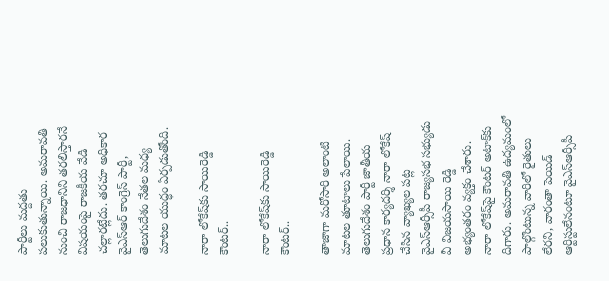పార్టీలు మద్దతు పలుకుతున్నాయి. అమరావతి నుంచి రాజధానిని తరలిస్తారనే విషయంపై రాజకీయ వేడి చల్లారట్లేదు. తరచూ అధికార వైఎస్ఆర్ కాంగ్రెస్ పార్టీ, తెలుగుదేశం నేతల మధ్య మాటల యుద్ధం ఏర్పడుతోంది.

నారా లోకేష్‌కు సాయిరెడ్డి కౌంటర్..

నారా లోకేష్‌కు సాయిరెడ్డి కౌంటర్..

తాజాగా మరోసారి అలాంటి మాటల తూటాలు పేలాయి. తెలుగుదేశం పార్టీ జాతీయ ప్రధాన కార్యదర్శి నారా లోకేష్ చేసిన వ్యాఖ్యల పట్ల వైఎస్ఆర్సీపీ రాజ్యసభ సభ్యుడు వీ విజయసాయి రెడ్డి అభ్యంతరం వ్యక్తం చేశారు. నారా లోకేష్‌పై కౌంటర్ అటాక్‌కు దిగారు. అమరావతి ఉద్యమంలో పాల్గొంటున్న వారిలో రైతులు లేరని, వారంతా పెయిడ్ ఆర్టిస్టులేనంటూ వైఎస్ఆర్సీపీ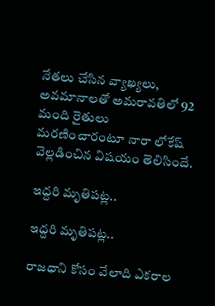నేతలు చేసిన వ్యాఖ్యలు, అవమానాలతో అమరావతిలో 92 మంది రైతులు మరణించారంటూ నారా లోకేష్ వెల్లడించిన విషయం తెలిసిందే.

ఇద్దరి మృతిపట్ల..

ఇద్దరి మృతిపట్ల..

రాజధాని కోసం వేలాది ఎకరాల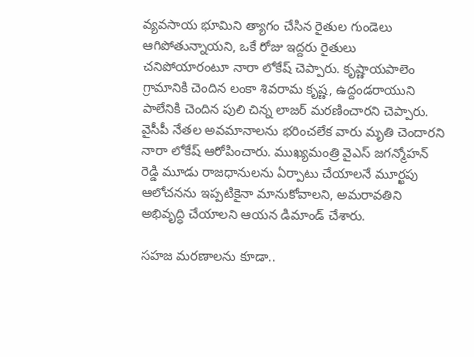వ్యవసాయ భూమిని త్యాగం చేసిన రైతుల గుండెలు ఆగిపోతున్నాయని, ఒకే రోజు ఇద్దరు రైతులు చనిపోయారంటూ నారా లోకేష్ చెప్పారు. కృష్ణాయపాలెం గ్రామానికి చెందిన లంకా శివరామ కృష్ణ, ఉద్దండరాయుని పాలేనికి చెందిన పులి చిన్న లాజర్ మరణించారని చెప్పారు. వైసీపీ నేతల అవమానాలను భరించలేక వారు మృతి చెందారని నారా లోకేష్ ఆరోపించారు. ముఖ్యమంత్రి వైఎస్ జగన్మోహన్ రెడ్డి మూడు రాజధానులను ఏర్పాటు చేయాలనే మూర్ఖపు ఆలోచనను ఇప్పటికైనా మానుకోవాలని, అమరావతిని అభివృద్ధి చేయాలని ఆయన డిమాండ్ చేశారు.

సహజ మరణాలను కూడా..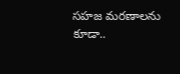సహజ మరణాలను కూడా..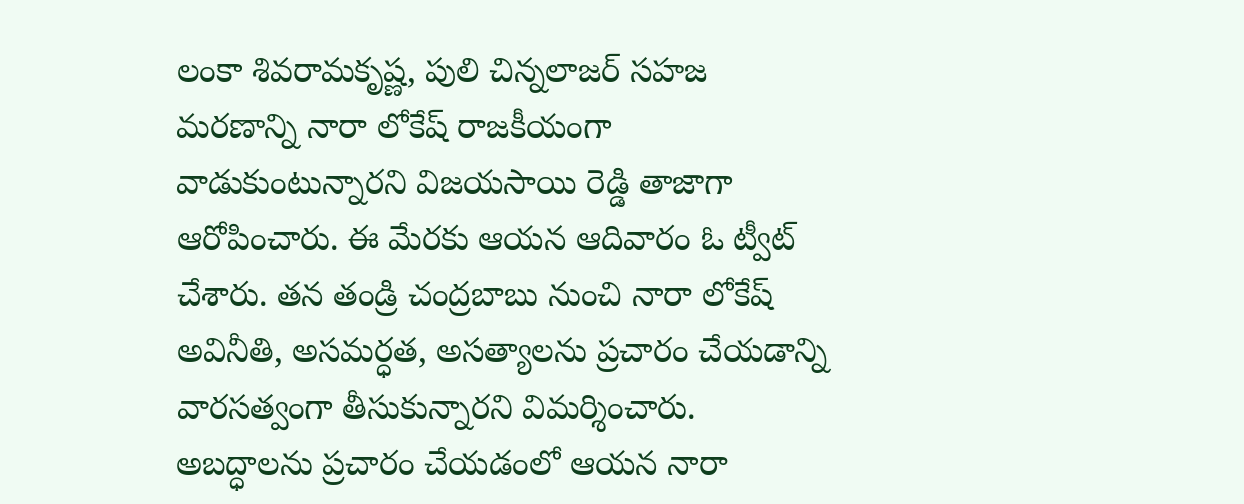లంకా శివరామకృష్ణ, పులి చిన్నలాజర్ సహజ మరణాన్ని నారా లోకేష్ రాజకీయంగా వాడుకుంటున్నారని విజయసాయి రెడ్డి తాజాగా ఆరోపించారు. ఈ మేరకు ఆయన ఆదివారం ఓ ట్వీట్ చేశారు. తన తండ్రి చంద్రబాబు నుంచి నారా లోకేష్ అవినీతి, అసమర్ధత, అసత్యాలను ప్రచారం చేయడాన్ని వారసత్వంగా తీసుకున్నారని విమర్శించారు. అబద్ధాలను ప్రచారం చేయడంలో ఆయన నారా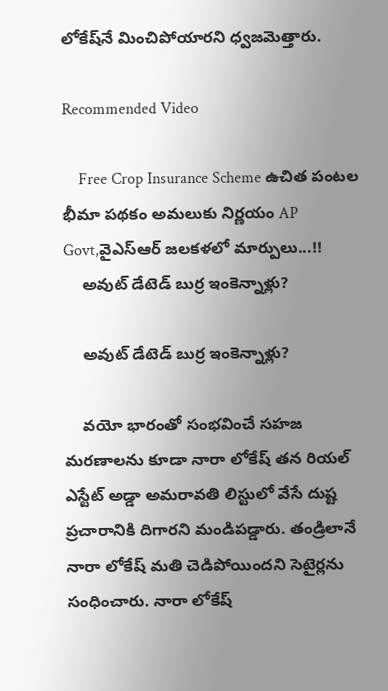లోకేష్‌నే మించిపోయారని ధ్వజమెత్తారు.

Recommended Video

    Free Crop Insurance Scheme ఉచిత పంటల భీమా పథకం అమలుకు నిర్ణయం AP Govt,వైఎస్ఆర్ జలకళలో మార్పులు...!!
    అవుట్ డేటెడ్ బుర్ర ఇంకెన్నాళ్లు?

    అవుట్ డేటెడ్ బుర్ర ఇంకెన్నాళ్లు?

    వయో భారంతో సంభవించే సహజ మరణాలను కూడా నారా లోకేష్ తన రియల్‌ ఎస్టేట్ అడ్డా అమరావతి లిస్టులో వేసే దుష్ట ప్రచారానికి దిగారని మండిపడ్డారు. తండ్రిలానే నారా లోకేష్ మతి చెడిపోయిందని సెటైర్లను సంధించారు. నారా లోకేష్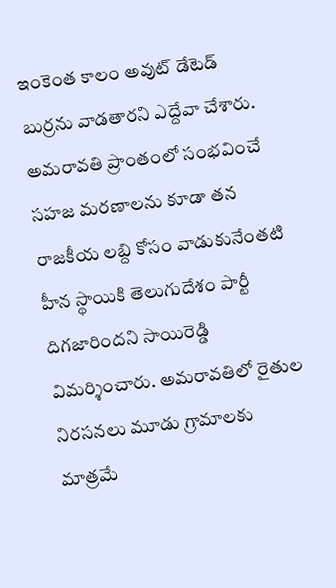ఇంకెంత కాలం అవుట్‌ డేటెడ్ బుర్రను వాడతారని ఎద్దేవా చేశారు. అమరావతి ప్రాంతంలో సంభవించే సహజ మరణాలను కూడా తన రాజకీయ లబ్ది కోసం వాడుకునేంతటి హీన స్థాయికి తెలుగుదేశం పార్టీ దిగజారిందని సాయిరెడ్డి విమర్శించారు. అమరావతిలో రైతుల నిరసనలు మూడు గ్రామాలకు మాత్రమే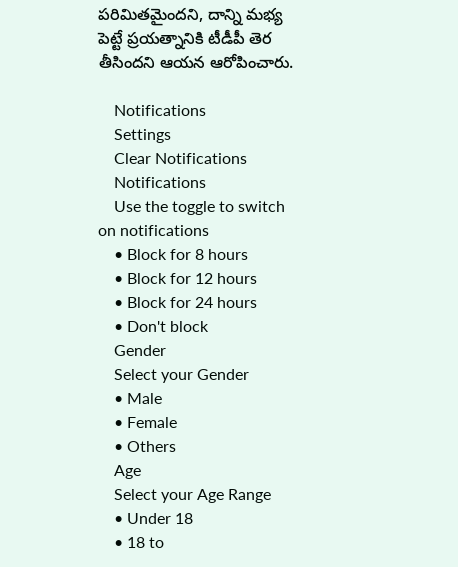పరిమితమైందని, దాన్ని మభ్య పెట్టే ప్రయత్నానికి టీడీపీ తెర తీసిందని ఆయన ఆరోపించారు.

    Notifications
    Settings
    Clear Notifications
    Notifications
    Use the toggle to switch on notifications
    • Block for 8 hours
    • Block for 12 hours
    • Block for 24 hours
    • Don't block
    Gender
    Select your Gender
    • Male
    • Female
    • Others
    Age
    Select your Age Range
    • Under 18
    • 18 to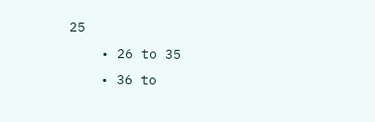25
    • 26 to 35
    • 36 to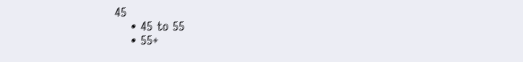45
    • 45 to 55
    • 55+